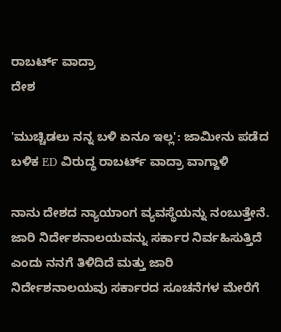ರಾಬರ್ಟ್ ವಾದ್ರಾ
ದೇಶ

'ಮುಚ್ಚಿಡಲು ನನ್ನ ಬಳಿ ಏನೂ ಇಲ್ಲ': ಜಾಮೀನು ಪಡೆದ ಬಳಿಕ ED ವಿರುದ್ಧ ರಾಬರ್ಟ್ ವಾದ್ರಾ ವಾಗ್ದಾಳಿ

ನಾನು ದೇಶದ ನ್ಯಾಯಾಂಗ ವ್ಯವಸ್ಥೆಯನ್ನು ನಂಬುತ್ತೇನೆ. ಜಾರಿ ನಿರ್ದೇಶನಾಲಯವನ್ನು ಸರ್ಕಾರ ನಿರ್ವಹಿಸುತ್ತಿದೆ ಎಂದು ನನಗೆ ತಿಳಿದಿದೆ ಮತ್ತು ಜಾರಿ ನಿರ್ದೇಶನಾಲಯವು ಸರ್ಕಾರದ ಸೂಚನೆಗಳ ಮೇರೆಗೆ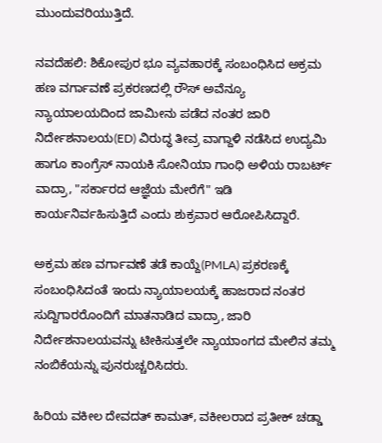ಮುಂದುವರಿಯುತ್ತಿದೆ.

ನವದೆಹಲಿ: ಶಿಕೋಪುರ ಭೂ ವ್ಯವಹಾರಕ್ಕೆ ಸಂಬಂಧಿಸಿದ ಅಕ್ರಮ ಹಣ ವರ್ಗಾವಣೆ ಪ್ರಕರಣದಲ್ಲಿ ರೌಸ್ ಅವೆನ್ಯೂ ನ್ಯಾಯಾಲಯದಿಂದ ಜಾಮೀನು ಪಡೆದ ನಂತರ ಜಾರಿ ನಿರ್ದೇಶನಾಲಯ(ED) ವಿರುದ್ಧ ತೀವ್ರ ವಾಗ್ದಾಳಿ ನಡೆಸಿದ ಉದ್ಯಮಿ ಹಾಗೂ ಕಾಂಗ್ರೆಸ್ ನಾಯಕಿ ಸೋನಿಯಾ ಗಾಂಧಿ ಅಳಿಯ ರಾಬರ್ಟ್ ವಾದ್ರಾ, "ಸರ್ಕಾರದ ಆಜ್ಞೆಯ ಮೇರೆಗೆ" ಇಡಿ ಕಾರ್ಯನಿರ್ವಹಿಸುತ್ತಿದೆ ಎಂದು ಶುಕ್ರವಾರ ಆರೋಪಿಸಿದ್ದಾರೆ.

ಅಕ್ರಮ ಹಣ ವರ್ಗಾವಣೆ ತಡೆ ಕಾಯ್ದೆ(PMLA) ಪ್ರಕರಣಕ್ಕೆ ಸಂಬಂಧಿಸಿದಂತೆ ಇಂದು ನ್ಯಾಯಾಲಯಕ್ಕೆ ಹಾಜರಾದ ನಂತರ ಸುದ್ದಿಗಾರರೊಂದಿಗೆ ಮಾತನಾಡಿದ ವಾದ್ರಾ, ಜಾರಿ ನಿರ್ದೇಶನಾಲಯವನ್ನು ಟೀಕಿಸುತ್ತಲೇ ನ್ಯಾಯಾಂಗದ ಮೇಲಿನ ತಮ್ಮ ನಂಬಿಕೆಯನ್ನು ಪುನರುಚ್ಚರಿಸಿದರು.

ಹಿರಿಯ ವಕೀಲ ದೇವದತ್ ಕಾಮತ್, ವಕೀಲರಾದ ಪ್ರತೀಕ್ ಚಡ್ಡಾ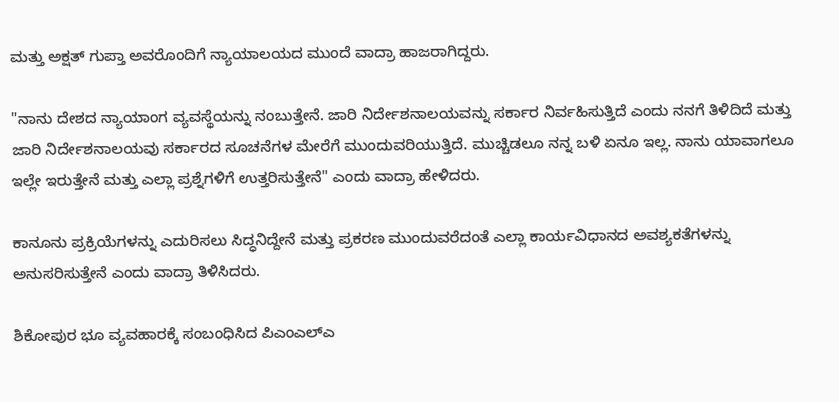ಮತ್ತು ಅಕ್ಷತ್ ಗುಪ್ತಾ ಅವರೊಂದಿಗೆ ನ್ಯಾಯಾಲಯದ ಮುಂದೆ ವಾದ್ರಾ ಹಾಜರಾಗಿದ್ದರು.

"ನಾನು ದೇಶದ ನ್ಯಾಯಾಂಗ ವ್ಯವಸ್ಥೆಯನ್ನು ನಂಬುತ್ತೇನೆ. ಜಾರಿ ನಿರ್ದೇಶನಾಲಯವನ್ನು ಸರ್ಕಾರ ನಿರ್ವಹಿಸುತ್ತಿದೆ ಎಂದು ನನಗೆ ತಿಳಿದಿದೆ ಮತ್ತು ಜಾರಿ ನಿರ್ದೇಶನಾಲಯವು ಸರ್ಕಾರದ ಸೂಚನೆಗಳ ಮೇರೆಗೆ ಮುಂದುವರಿಯುತ್ತಿದೆ. ಮುಚ್ಚಿಡಲೂ ನನ್ನ ಬಳಿ ಏನೂ ಇಲ್ಲ. ನಾನು ಯಾವಾಗಲೂ ಇಲ್ಲೇ ಇರುತ್ತೇನೆ ಮತ್ತು ಎಲ್ಲಾ ಪ್ರಶ್ನೆಗಳಿಗೆ ಉತ್ತರಿಸುತ್ತೇನೆ" ಎಂದು ವಾದ್ರಾ ಹೇಳಿದರು.

ಕಾನೂನು ಪ್ರಕ್ರಿಯೆಗಳನ್ನು ಎದುರಿಸಲು ಸಿದ್ಧನಿದ್ದೇನೆ ಮತ್ತು ಪ್ರಕರಣ ಮುಂದುವರೆದಂತೆ ಎಲ್ಲಾ ಕಾರ್ಯವಿಧಾನದ ಅವಶ್ಯಕತೆಗಳನ್ನು ಅನುಸರಿಸುತ್ತೇನೆ ಎಂದು ವಾದ್ರಾ ತಿಳಿಸಿದರು.

ಶಿಕೋಪುರ ಭೂ ವ್ಯವಹಾರಕ್ಕೆ ಸಂಬಂಧಿಸಿದ ಪಿಎಂಎಲ್‌ಎ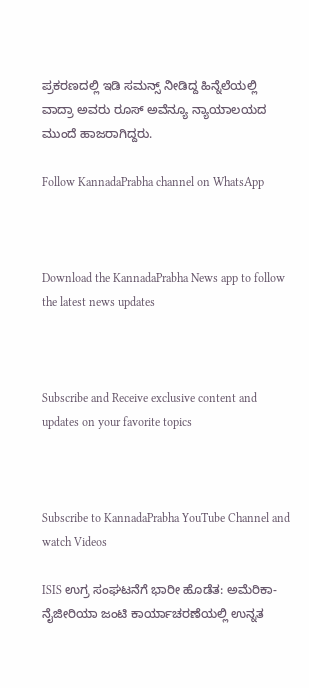ಪ್ರಕರಣದಲ್ಲಿ ಇಡಿ ಸಮನ್ಸ್‌ ನೀಡಿದ್ದ ಹಿನ್ನೆಲೆಯಲ್ಲಿ ವಾದ್ರಾ ಅವರು ರೂಸ್ ಅವೆನ್ಯೂ ನ್ಯಾಯಾಲಯದ ಮುಂದೆ ಹಾಜರಾಗಿದ್ದರು.

Follow KannadaPrabha channel on WhatsApp



Download the KannadaPrabha News app to follow the latest news updates



Subscribe and Receive exclusive content and updates on your favorite topics



Subscribe to KannadaPrabha YouTube Channel and watch Videos

ISIS ಉಗ್ರ ಸಂಘಟನೆಗೆ ಭಾರೀ ಹೊಡೆತ: ಅಮೆರಿಕಾ-ನೈಜೀರಿಯಾ ಜಂಟಿ ಕಾರ್ಯಾಚರಣೆಯಲ್ಲಿ ಉನ್ನತ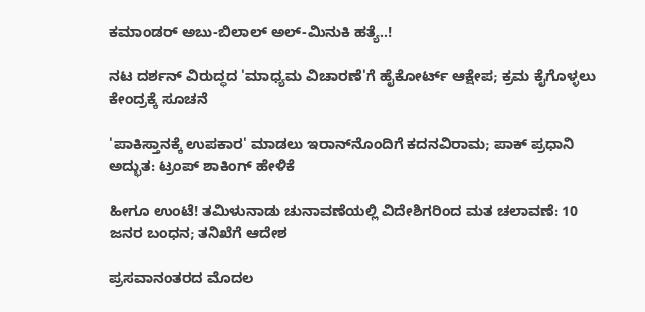ಕಮಾಂಡರ್ ಅಬು-ಬಿಲಾಲ್ ಅಲ್-ಮಿನುಕಿ ಹತ್ಯೆ..!

ನಟ ದರ್ಶನ್ ವಿರುದ್ಧದ 'ಮಾಧ್ಯಮ ವಿಚಾರಣೆ'ಗೆ ಹೈಕೋರ್ಟ್ ಆಕ್ಷೇಪ; ಕ್ರಮ ಕೈಗೊಳ್ಳಲು ಕೇಂದ್ರಕ್ಕೆ ಸೂಚನೆ

'ಪಾಕಿಸ್ತಾನಕ್ಕೆ ಉಪಕಾರ' ಮಾಡಲು ಇರಾನ್‌ನೊಂದಿಗೆ ಕದನವಿರಾಮ; ಪಾಕ್ ಪ್ರಧಾನಿ ಅದ್ಭುತ: ಟ್ರಂಪ್ ಶಾಕಿಂಗ್ ಹೇಳಿಕೆ

ಹೀಗೂ ಉಂಟೆ! ತಮಿಳುನಾಡು ಚುನಾವಣೆಯಲ್ಲಿ ವಿದೇಶಿಗರಿಂದ ಮತ ಚಲಾವಣೆ: 10 ಜನರ ಬಂಧನ; ತನಿಖೆಗೆ ಆದೇಶ

ಪ್ರಸವಾನಂತರದ ಮೊದಲ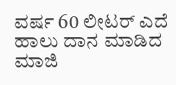ವರ್ಷ 60 ಲೀಟರ್ ಎದೆ ಹಾಲು ದಾನ ಮಾಡಿದ ಮಾಜಿ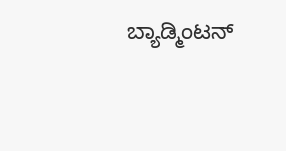ಬ್ಯಾಡ್ಮಿಂಟನ್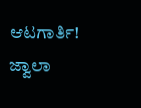ಆಟಗಾರ್ತಿ! ಜ್ವಾಲಾ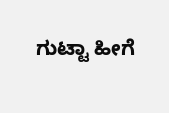ಗುಟ್ಟಾ ಹೀಗೆ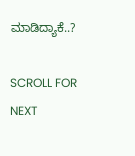ಮಾಡಿದ್ಯಾಕೆ..?

SCROLL FOR NEXT